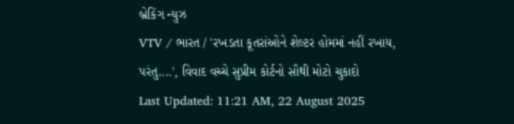બ્રેકિંગ ન્યુઝ
VTV / ભારત / 'રખડતા કૂતરાંઓને શેલ્ટર હોમમાં નહીં રખાય, પરંતુ....', વિવાદ વચ્ચે સુપ્રીમ કોર્ટનો સૌથી મોટો ચુકાદો
Last Updated: 11:21 AM, 22 August 2025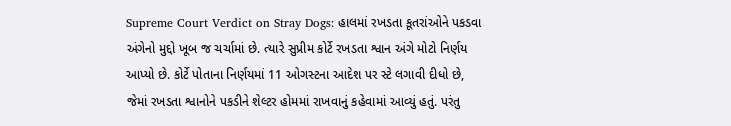Supreme Court Verdict on Stray Dogs: હાલમાં રખડતા કૂતરાંઓને પકડવા અંગેનો મુદ્દો ખૂબ જ ચર્ચામાં છે. ત્યારે સુપ્રીમ કોર્ટે રખડતા શ્વાન અંગે મોટો નિર્ણય આપ્યો છે. કોર્ટે પોતાના નિર્ણયમાં 11 ઓગસ્ટના આદેશ પર સ્ટે લગાવી દીધો છે, જેમાં રખડતા શ્વાનોને પકડીને શેલ્ટર હોમમાં રાખવાનું કહેવામાં આવ્યું હતું. પરંતુ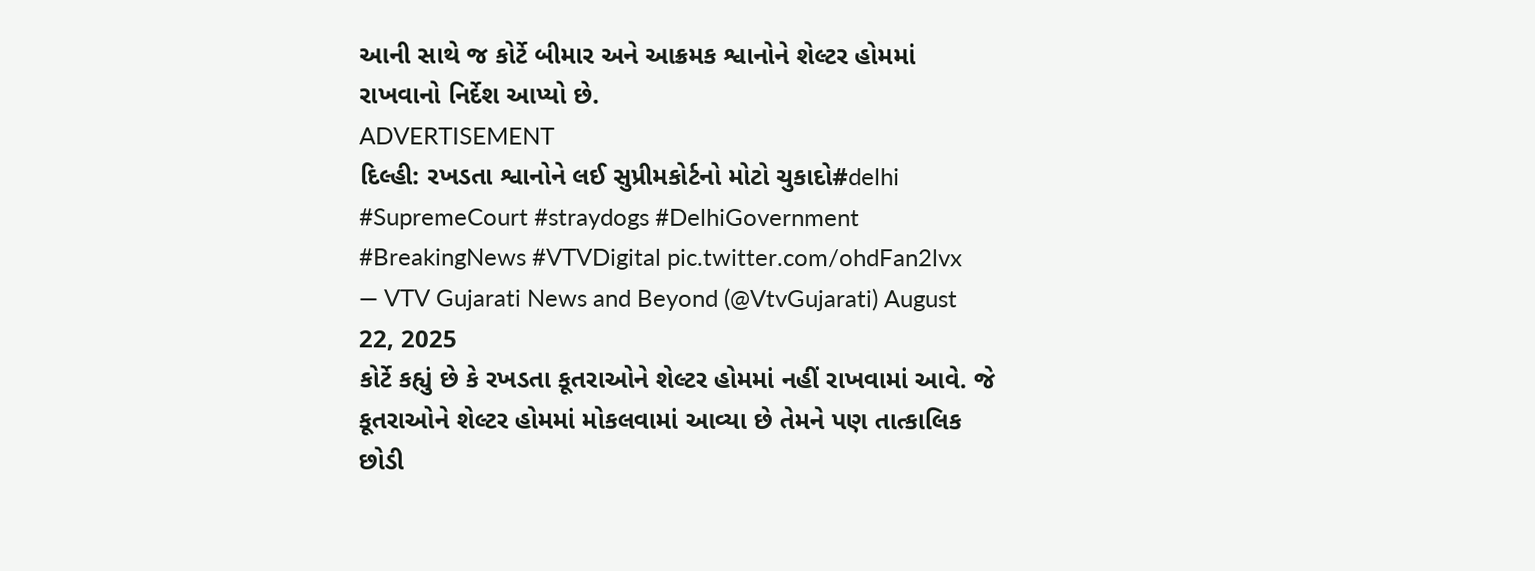આની સાથે જ કોર્ટે બીમાર અને આક્રમક શ્વાનોને શેલ્ટર હોમમાં રાખવાનો નિર્દેશ આપ્યો છે.
ADVERTISEMENT
દિલ્હી: રખડતા શ્વાનોને લઈ સુપ્રીમકોર્ટનો મોટો ચુકાદો#delhi #SupremeCourt #straydogs #DelhiGovernment #BreakingNews #VTVDigital pic.twitter.com/ohdFan2lvx
— VTV Gujarati News and Beyond (@VtvGujarati) August 22, 2025
કોર્ટે કહ્યું છે કે રખડતા કૂતરાઓને શેલ્ટર હોમમાં નહીં રાખવામાં આવે. જે કૂતરાઓને શેલ્ટર હોમમાં મોકલવામાં આવ્યા છે તેમને પણ તાત્કાલિક છોડી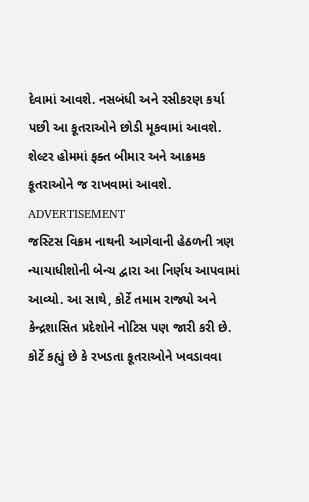દેવામાં આવશે. નસબંધી અને રસીકરણ કર્યા પછી આ કૂતરાઓને છોડી મૂકવામાં આવશે. શેલ્ટર હોમમાં ફક્ત બીમાર અને આક્રમક કૂતરાઓને જ રાખવામાં આવશે.
ADVERTISEMENT
જસ્ટિસ વિક્રમ નાથની આગેવાની હેઠળની ત્રણ ન્યાયાધીશોની બેન્ચ દ્વારા આ નિર્ણય આપવામાં આવ્યો. આ સાથે, કોર્ટે તમામ રાજ્યો અને કેન્દ્રશાસિત પ્રદેશોને નોટિસ પણ જારી કરી છે. કોર્ટે કહ્યું છે કે રખડતા કૂતરાઓને ખવડાવવા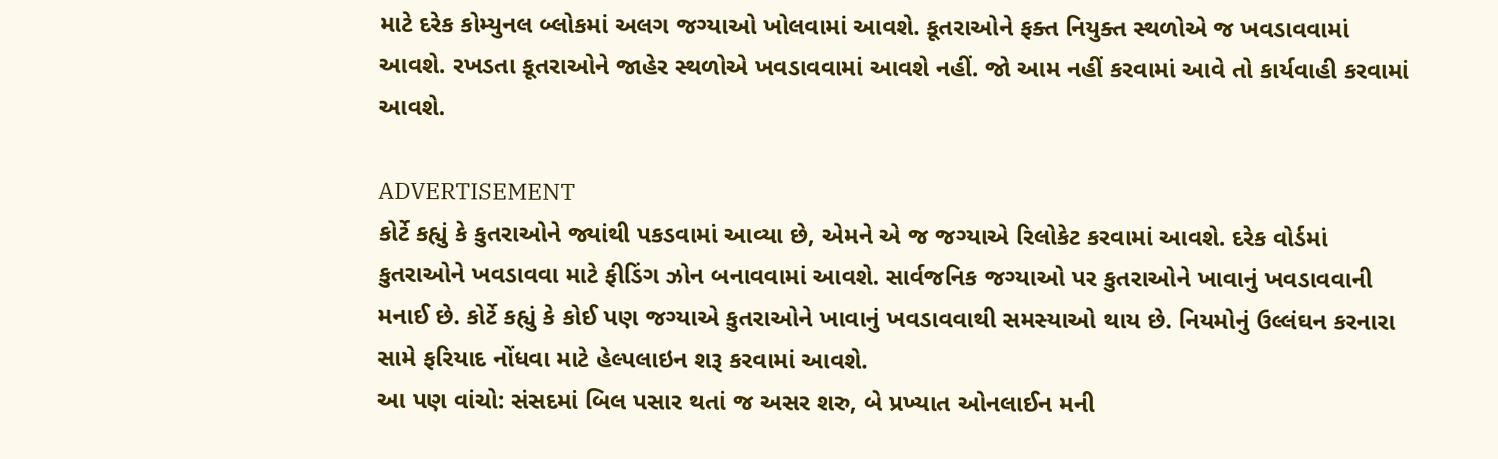માટે દરેક કોમ્યુનલ બ્લોકમાં અલગ જગ્યાઓ ખોલવામાં આવશે. કૂતરાઓને ફક્ત નિયુક્ત સ્થળોએ જ ખવડાવવામાં આવશે. રખડતા કૂતરાઓને જાહેર સ્થળોએ ખવડાવવામાં આવશે નહીં. જો આમ નહીં કરવામાં આવે તો કાર્યવાહી કરવામાં આવશે.

ADVERTISEMENT
કોર્ટે કહ્યું કે કુતરાઓને જ્યાંથી પકડવામાં આવ્યા છે, એમને એ જ જગ્યાએ રિલોકેટ કરવામાં આવશે. દરેક વોર્ડમાં કુતરાઓને ખવડાવવા માટે ફીડિંગ ઝોન બનાવવામાં આવશે. સાર્વજનિક જગ્યાઓ પર કુતરાઓને ખાવાનું ખવડાવવાની મનાઈ છે. કોર્ટે કહ્યું કે કોઈ પણ જગ્યાએ કુતરાઓને ખાવાનું ખવડાવવાથી સમસ્યાઓ થાય છે. નિયમોનું ઉલ્લંઘન કરનારા સામે ફરિયાદ નોંધવા માટે હેલ્પલાઇન શરૂ કરવામાં આવશે.
આ પણ વાંચો: સંસદમાં બિલ પસાર થતાં જ અસર શરુ, બે પ્રખ્યાત ઓનલાઈન મની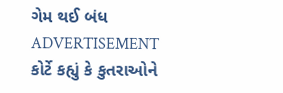ગેમ થઈ બંધ
ADVERTISEMENT
કોર્ટે કહ્યું કે કુતરાઓને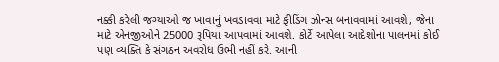નક્કી કરેલી જગ્યાઓ જ ખાવાનું ખવડાવવા માટે ફીડિંગ ઝોન્સ બનાવવામાં આવશે, જેના માટે એનજીઓને 25000 રૂપિયા આપવામાં આવશે. કોર્ટે આપેલા આદેશોના પાલનમાં કોઈ પણ વ્યક્તિ કે સંગઠન અવરોધ ઉભી નહીં કરે. આની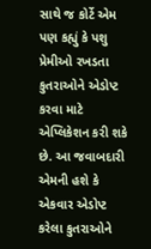સાથે જ કોર્ટે એમ પણ કહ્યું કે પશુ પ્રેમીઓ રખડતા કુતરાઓને એડોપ્ટ કરવા માટે એપ્લિકેશન કરી શકે છે. આ જવાબદારી એમની હશે કે એકવાર એડોપ્ટ કરેલા કુતરાઓને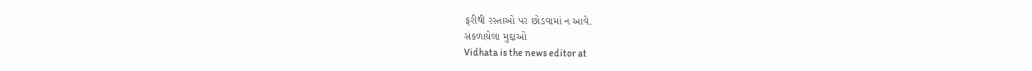ફરીથી રસ્તાઓ પર છોડવામાં ન આવે.
સંકળાયેલા મુદ્દાઓ
Vidhata is the news editor at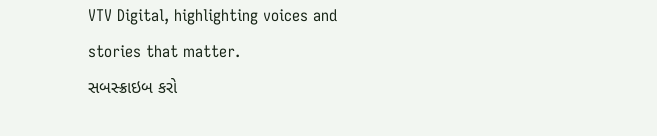VTV Digital, highlighting voices and stories that matter.
સબસ્ક્રાઇબ કરો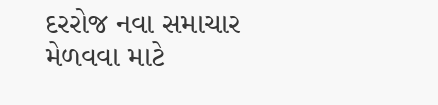દરરોજ નવા સમાચાર મેળવવા માટે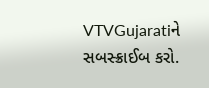VTVGujaratiને સબસ્ક્રાઈબ કરો.